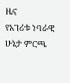ዜና
የአገሪቱ ነባራዊ ሁኔታ ምርጫ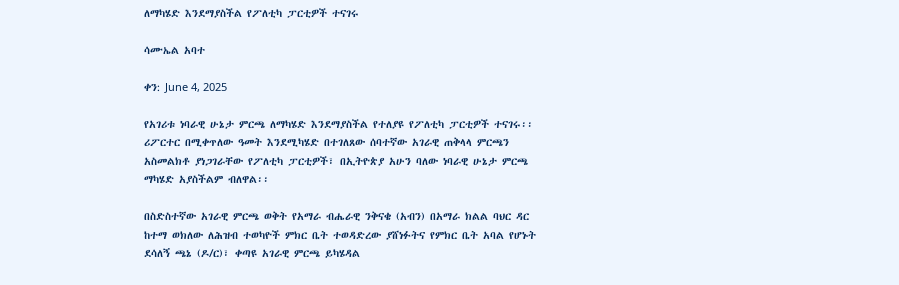ለማካሄድ እንደማያስችል የፖለቲካ ፓርቲዎች ተናገሩ

ሳሙኤል አባተ

ቀን: June 4, 2025

የአገሪቱ ነባራዊ ሁኔታ ምርጫ ለማካሄድ እንደማያስችል የተለያዩ የፖለቲካ ፓርቲዎች ተናገሩ፡፡ ሪፖርተር በሚቀጥለው ዓመት እንደሚካሄድ በተገለጸው ሰባተኛው አገራዊ ጠቅላላ ምርጫን አስመልክቶ ያነጋገራቸው የፖለቲካ ፓርቲዎች፣ በኢትዮጵያ አሁን ባለው ነባራዊ ሁኔታ ምርጫ ማካሄድ አያስችልም ብለዋል፡፡

በስድስተኛው አገራዊ ምርጫ ወቅት የአማራ ብሔራዊ ንቅናቄ (አብን) በአማራ ክልል ባህር ዳር ከተማ ወክለው ለሕዝብ ተወካዮች ምክር ቤት ተወዳድረው ያሸነፉትና የምክር ቤት አባል የሆኑት ደሳለኝ ጫኔ (ዶ/ር)፣ ቀጣዩ አገራዊ ምርጫ ይካሄዳል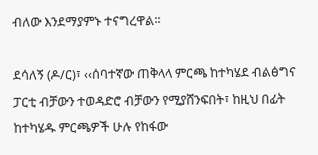ብለው እንደማያምኑ ተናግረዋል፡፡

ደሳለኝ (ዶ/ር)፣ ‹‹ሰባተኛው ጠቅላላ ምርጫ ከተካሄደ ብልፅግና ፓርቲ ብቻውን ተወዳድሮ ብቻውን የሚያሸንፍበት፣ ከዚህ በፊት ከተካሄዱ ምርጫዎች ሁሉ የከፋው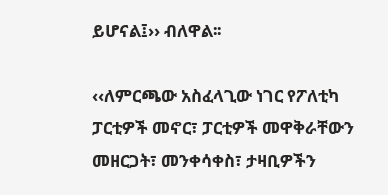ይሆናል፤›› ብለዋል፡፡

‹‹ለምርጫው አስፈላጊው ነገር የፖለቲካ ፓርቲዎች መኖር፣ ፓርቲዎች መዋቅራቸውን መዘርጋት፣ መንቀሳቀስ፣ ታዛቢዎችን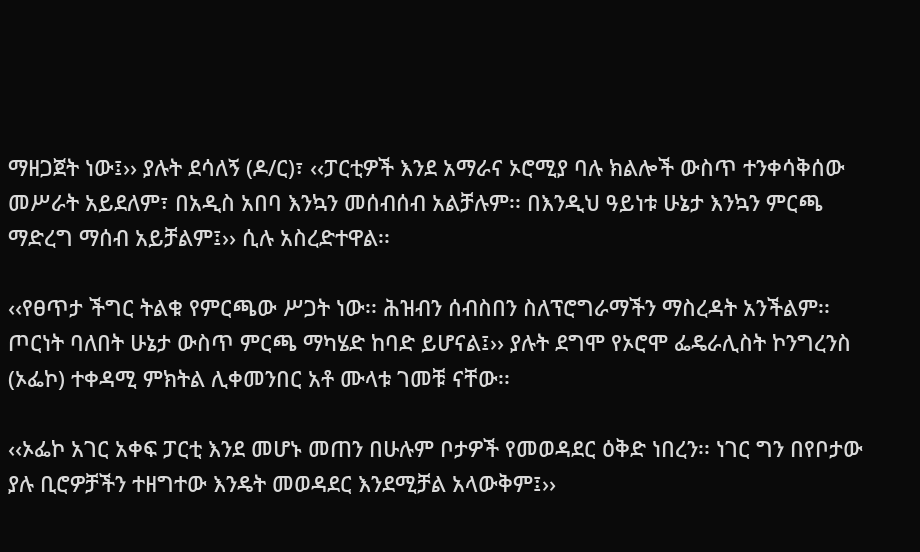ማዘጋጀት ነው፤›› ያሉት ደሳለኝ (ዶ/ር)፣ ‹‹ፓርቲዎች እንደ አማራና ኦሮሚያ ባሉ ክልሎች ውስጥ ተንቀሳቅሰው መሥራት አይደለም፣ በአዲስ አበባ እንኳን መሰብሰብ አልቻሉም፡፡ በእንዲህ ዓይነቱ ሁኔታ እንኳን ምርጫ ማድረግ ማሰብ አይቻልም፤›› ሲሉ አስረድተዋል፡፡

‹‹የፀጥታ ችግር ትልቁ የምርጫው ሥጋት ነው፡፡ ሕዝብን ሰብስበን ስለፕሮግራማችን ማስረዳት አንችልም፡፡ ጦርነት ባለበት ሁኔታ ውስጥ ምርጫ ማካሄድ ከባድ ይሆናል፤›› ያሉት ደግሞ የኦሮሞ ፌዴራሊስት ኮንግረንስ (ኦፌኮ) ተቀዳሚ ምክትል ሊቀመንበር አቶ ሙላቱ ገመቹ ናቸው፡፡

‹‹ኦፌኮ አገር አቀፍ ፓርቲ እንደ መሆኑ መጠን በሁሉም ቦታዎች የመወዳደር ዕቅድ ነበረን፡፡ ነገር ግን በየቦታው ያሉ ቢሮዎቻችን ተዘግተው እንዴት መወዳደር እንደሚቻል አላውቅም፤››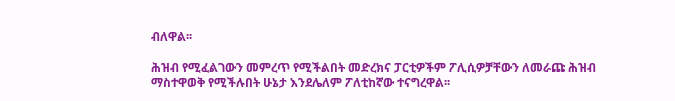ብለዋል፡፡

ሕዝብ የሚፈልገውን መምረጥ የሚችልበት መድረክና ፓርቲዎችም ፖሊሲዎቻቸውን ለመራጩ ሕዝብ ማስተዋወቅ የሚችሉበት ሁኔታ እንደሌለም ፖለቲከኛው ተናግረዋል፡፡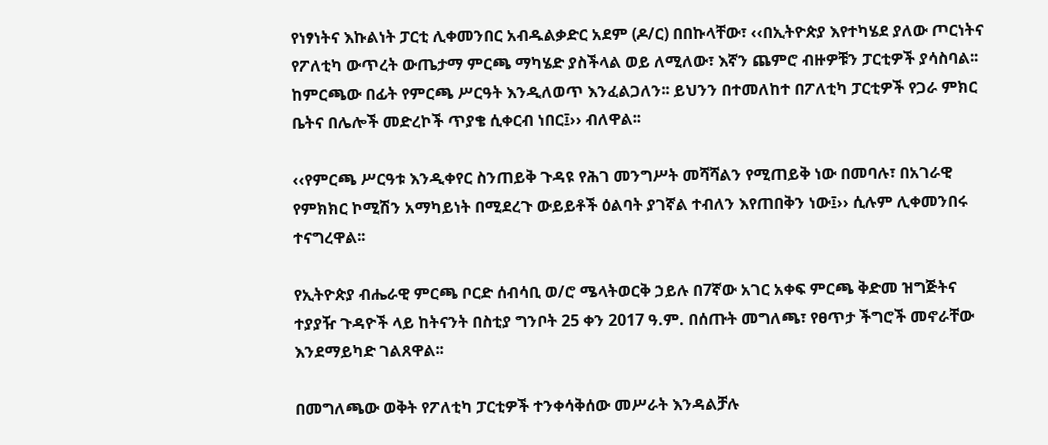የነፃነትና እኩልነት ፓርቲ ሊቀመንበር አብዱልቃድር አደም (ዶ/ር) በበኩላቸው፣ ‹‹በኢትዮጵያ እየተካሄደ ያለው ጦርነትና የፖለቲካ ውጥረት ውጤታማ ምርጫ ማካሄድ ያስችላል ወይ ለሚለው፣ እኛን ጨምሮ ብዙዎቹን ፓርቲዎች ያሳስባል፡፡ ከምርጫው በፊት የምርጫ ሥርዓት እንዲለወጥ እንፈልጋለን፡፡ ይህንን በተመለከተ በፖለቲካ ፓርቲዎች የጋራ ምክር ቤትና በሌሎች መድረኮች ጥያቄ ሲቀርብ ነበር፤›› ብለዋል፡፡

‹‹የምርጫ ሥርዓቱ እንዲቀየር ስንጠይቅ ጉዳዩ የሕገ መንግሥት መሻሻልን የሚጠይቅ ነው በመባሉ፣ በአገራዊ የምክክር ኮሚሽን አማካይነት በሚደረጉ ውይይቶች ዕልባት ያገኛል ተብለን እየጠበቅን ነው፤›› ሲሉም ሊቀመንበሩ ተናግረዋል፡፡

የኢትዮጵያ ብሔራዊ ምርጫ ቦርድ ሰብሳቢ ወ/ሮ ሜላትወርቅ ኃይሉ በ7ኛው አገር አቀፍ ምርጫ ቅድመ ዝግጅትና ተያያዥ ጉዳዮች ላይ ከትናንት በስቲያ ግንቦት 25 ቀን 2017 ዓ.ም. በሰጡት መግለጫ፣ የፀጥታ ችግሮች መኖራቸው እንደማይካድ ገልጸዋል፡፡

በመግለጫው ወቅት የፖለቲካ ፓርቲዎች ተንቀሳቅሰው መሥራት እንዳልቻሉ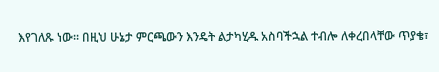እየገለጹ ነው፡፡ በዚህ ሁኔታ ምርጫውን እንዴት ልታካሂዱ አስባችኋል ተብሎ ለቀረበላቸው ጥያቄ፣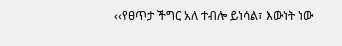‹‹የፀጥታ ችግር አለ ተብሎ ይነሳል፣ እውነት ነው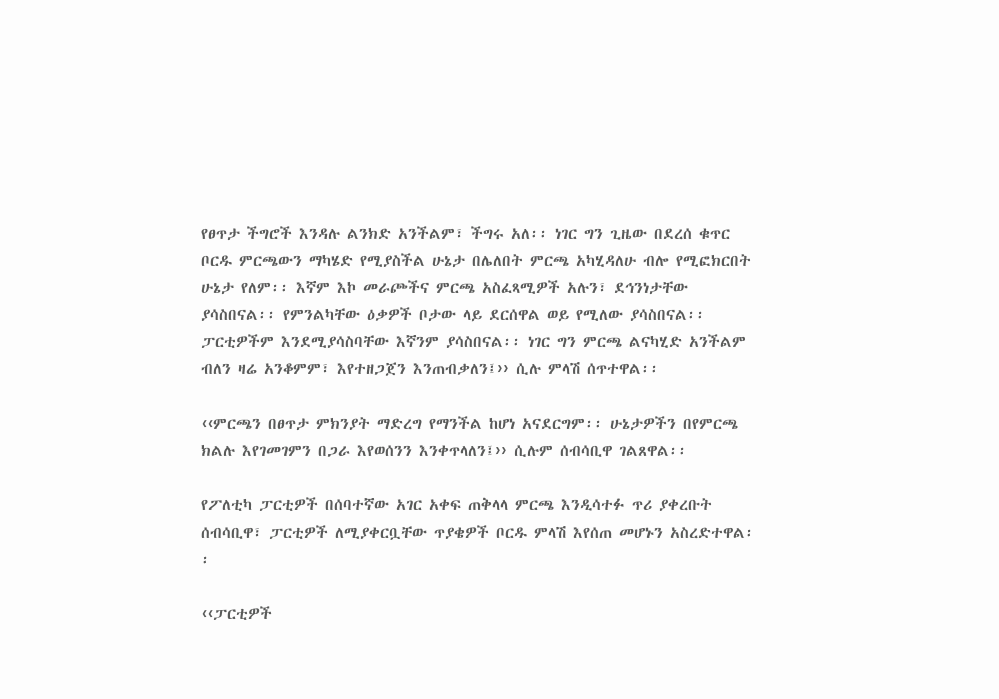የፀጥታ ችግሮች እንዳሉ ልንክድ አንችልም፣ ችግሩ አለ፡፡ ነገር ግን ጊዜው በደረሰ ቁጥር ቦርዱ ምርጫውን ማካሄድ የሚያስችል ሁኔታ በሌለበት ምርጫ አካሂዳለሁ ብሎ የሚፎክርበት ሁኔታ የለም፡፡ እኛም እኮ መራጮችና ምርጫ አስፈጻሚዎች አሉን፣ ደኅንነታቸው ያሳስበናል፡፡ የምንልካቸው ዕቃዎች ቦታው ላይ ደርሰዋል ወይ የሚለው ያሳስበናል፡፡ ፓርቲዎችም እንደሚያሳስባቸው እኛንም ያሳስበናል፡፡ ነገር ግን ምርጫ ልናካሂድ አንችልም ብለን ዛሬ አንቆምም፣ እየተዘጋጀን እንጠብቃለን፤›› ሲሉ ምላሽ ሰጥተዋል፡፡

‹‹ምርጫን በፀጥታ ምክንያት ማድረግ የማንችል ከሆነ አናደርግም፡፡ ሁኔታዎችን በየምርጫ ክልሉ እየገመገምን በጋራ እየወሰንን እንቀጥላለን፤›› ሲሉም ሰብሳቢዋ ገልጸዋል፡፡

የፖለቲካ ፓርቲዎች በሰባተኛው አገር አቀፍ ጠቅላላ ምርጫ እንዲሳተፉ ጥሪ ያቀረቡት ሰብሳቢዋ፣ ፓርቲዎች ለሚያቀርቧቸው ጥያቄዎች ቦርዱ ምላሽ እየሰጠ መሆኑን አስረድተዋል፡፡

‹‹ፓርቲዎች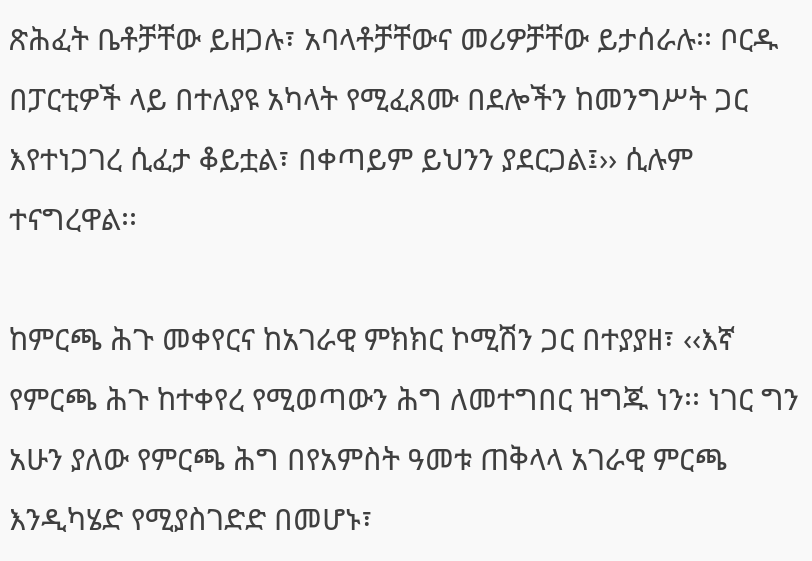ጽሕፈት ቤቶቻቸው ይዘጋሉ፣ አባላቶቻቸውና መሪዎቻቸው ይታሰራሉ፡፡ ቦርዱ በፓርቲዎች ላይ በተለያዩ አካላት የሚፈጸሙ በደሎችን ከመንግሥት ጋር እየተነጋገረ ሲፈታ ቆይቷል፣ በቀጣይም ይህንን ያደርጋል፤›› ሲሉም ተናግረዋል፡፡

ከምርጫ ሕጉ መቀየርና ከአገራዊ ምክክር ኮሚሽን ጋር በተያያዘ፣ ‹‹እኛ የምርጫ ሕጉ ከተቀየረ የሚወጣውን ሕግ ለመተግበር ዝግጁ ነን፡፡ ነገር ግን አሁን ያለው የምርጫ ሕግ በየአምስት ዓመቱ ጠቅላላ አገራዊ ምርጫ እንዲካሄድ የሚያስገድድ በመሆኑ፣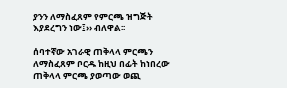ያንን ለማስፈጸም የምርጫ ዝግጅት እያደረግን ነው፤›› ብለዋል፡፡

ሰባተኛው አገራዊ ጠቅላላ ምርጫን ለማስፈጸም ቦርዱ ከዚህ በፊት ከነበረው ጠቅላላ ምርጫ ያወጣው ወጪ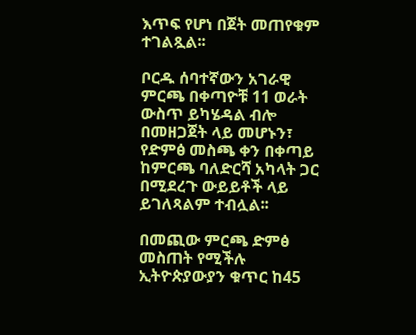እጥፍ የሆነ በጀት መጠየቁም ተገልጿል፡፡

ቦርዱ ሰባተኛውን አገራዊ ምርጫ በቀጣዮቹ 11 ወራት ውስጥ ይካሄዳል ብሎ በመዘጋጀት ላይ መሆኑን፣ የድምፅ መስጫ ቀን በቀጣይ ከምርጫ ባለድርሻ አካላት ጋር በሚደረጉ ውይይቶች ላይ ይገለጻልም ተብሏል፡፡

በመጪው ምርጫ ድምፅ መስጠት የሚችሉ ኢትዮጵያውያን ቁጥር ከ45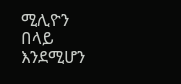ሚሊዮን በላይ እንደሚሆን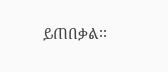ይጠበቃል፡፡